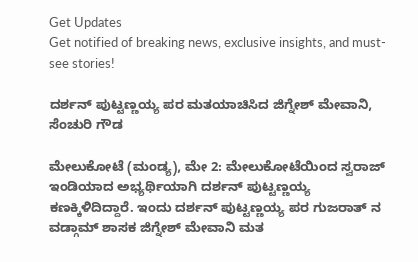Get Updates
Get notified of breaking news, exclusive insights, and must-see stories!

ದರ್ಶನ್ ಪುಟ್ಟಣ್ಣಯ್ಯ ಪರ ಮತಯಾಚಿಸಿದ ಜಿಗ್ನೇಶ್ ಮೇವಾನಿ, ಸೆಂಚುರಿ ಗೌಡ

ಮೇಲುಕೋಟೆ (ಮಂಡ್ಯ), ಮೇ 2: ಮೇಲುಕೋಟೆಯಿಂದ ಸ್ವರಾಜ್ ಇಂಡಿಯಾದ ಅಭ್ಯರ್ಥಿಯಾಗಿ ದರ್ಶನ್ ಪುಟ್ಟಣ್ಣಯ್ಯ ಕಣಕ್ಕಿಳಿದಿದ್ದಾರೆ. ಇಂದು ದರ್ಶನ್ ಪುಟ್ಟಣ್ಣಯ್ಯ ಪರ ಗುಜರಾತ್ ನ ವಡ್ಗಾಮ್ ಶಾಸಕ ಜಿಗ್ನೇಶ್ ಮೇವಾನಿ ಮತ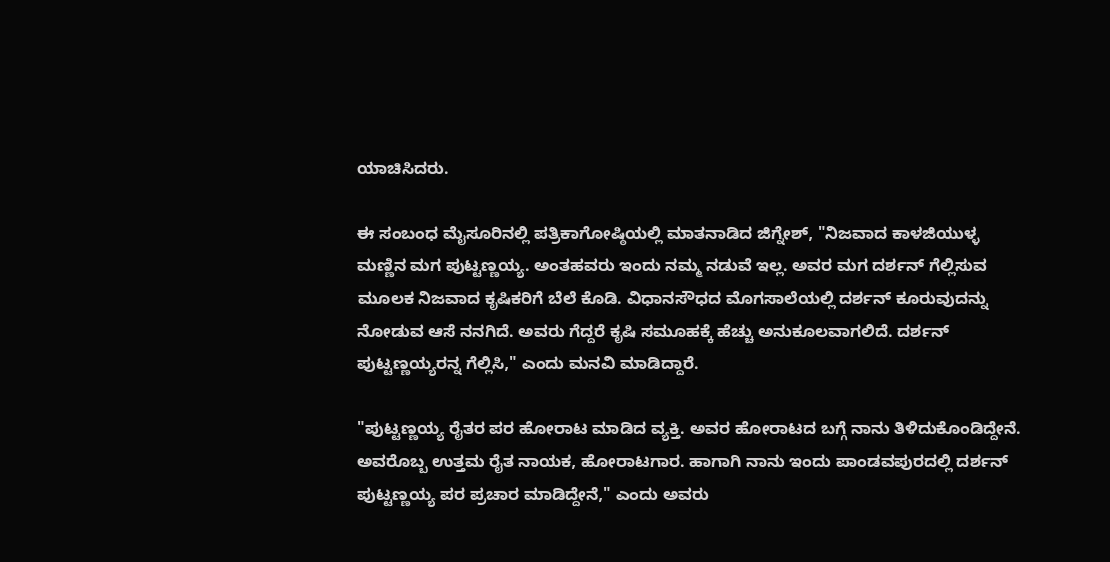ಯಾಚಿಸಿದರು.

ಈ ಸಂಬಂಧ ಮೈಸೂರಿನಲ್ಲಿ ಪತ್ರಿಕಾಗೋಷ್ಠಿಯಲ್ಲಿ ಮಾತನಾಡಿದ ಜಿಗ್ನೇಶ್, "ನಿಜವಾದ ಕಾಳಜಿಯುಳ್ಳ ಮಣ್ಣಿನ‌ ಮಗ ಪುಟ್ಟಣ್ಣಯ್ಯ. ಅಂತಹವರು ಇಂದು ನಮ್ಮ ನಡುವೆ ಇಲ್ಲ. ಅವರ ಮಗ ದರ್ಶನ್ ಗೆಲ್ಲಿಸುವ ಮೂಲಕ ನಿಜವಾದ ಕೃಷಿಕರಿಗೆ ಬೆಲೆ ಕೊಡಿ. ವಿಧಾನಸೌಧದ ಮೊಗಸಾಲೆಯಲ್ಲಿ ದರ್ಶನ್ ಕೂರುವುದನ್ನು ನೋಡುವ ಆಸೆ ನನಗಿದೆ. ಅವರು ಗೆದ್ದರೆ ಕೃಷಿ ಸಮೂಹಕ್ಕೆ ಹೆಚ್ಚು ಅನುಕೂಲವಾಗಲಿದೆ. ದರ್ಶನ್ ಪುಟ್ಟಣ್ಣಯ್ಯರನ್ನ ಗೆಲ್ಲಿಸಿ," ಎಂದು ಮನವಿ ಮಾಡಿದ್ದಾರೆ.

"ಪುಟ್ಟಣ್ಣಯ್ಯ ರೈತರ ಪರ ಹೋರಾಟ ಮಾಡಿದ ವ್ಯಕ್ತಿ. ಅವರ ಹೋರಾಟದ ಬಗ್ಗೆ ನಾನು ತಿಳಿದುಕೊಂಡಿದ್ದೇನೆ. ಅವರೊಬ್ಬ ಉತ್ತಮ‌ ರೈತ ನಾಯಕ, ಹೋರಾಟಗಾರ. ಹಾಗಾಗಿ ನಾನು ಇಂದು ಪಾಂಡವಪುರದಲ್ಲಿ ದರ್ಶನ್ ಪುಟ್ಟಣ್ಣಯ್ಯ ಪರ ಪ್ರಚಾರ ಮಾಡಿದ್ದೇನೆ," ಎಂದು ಅವರು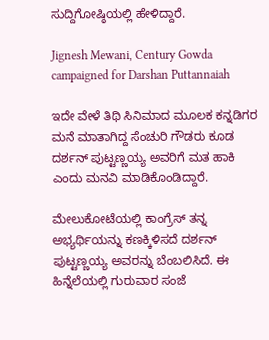ಸುದ್ದಿಗೋಷ್ಠಿಯಲ್ಲಿ ಹೇಳಿದ್ದಾರೆ.

Jignesh Mewani, Century Gowda campaigned for Darshan Puttannaiah

ಇದೇ ವೇಳೆ ತಿಥಿ ಸಿನಿಮಾದ ಮೂಲಕ ಕನ್ನಡಿಗರ ಮನೆ ಮಾತಾಗಿದ್ದ ಸೆಂಚುರಿ ಗೌಡರು ಕೂಡ ದರ್ಶನ್ ಪುಟ್ಟಣ್ಣಯ್ಯ ಅವರಿಗೆ ಮತ ಹಾಕಿ ಎಂದು ಮನವಿ ಮಾಡಿಕೊಂಡಿದ್ದಾರೆ.

ಮೇಲುಕೋಟೆಯಲ್ಲಿ ಕಾಂಗ್ರೆಸ್ ತನ್ನ ಅಭ್ಯರ್ಥಿಯನ್ನು ಕಣಕ್ಕಿಳಿಸದೆ ದರ್ಶನ್ ಪುಟ್ಟಣ್ಣಯ್ಯ ಅವರನ್ನು ಬೆಂಬಲಿಸಿದೆ. ಈ ಹಿನ್ನೆಲೆಯಲ್ಲಿ ಗುರುವಾರ ಸಂಜೆ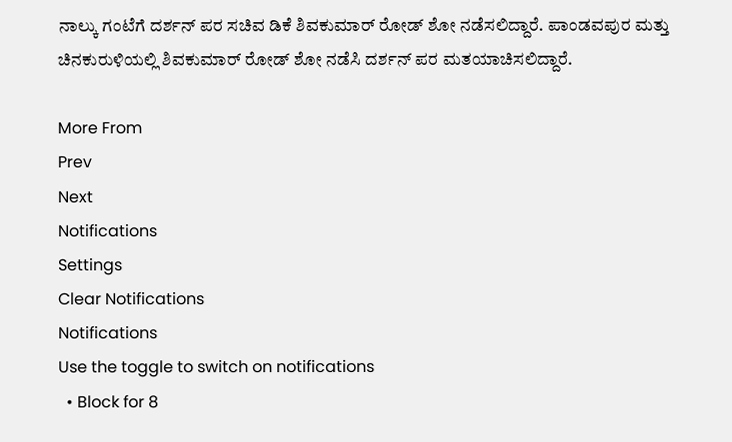ನಾಲ್ಕು ಗಂಟೆಗೆ ದರ್ಶನ್ ಪರ ಸಚಿವ ಡಿಕೆ ಶಿವಕುಮಾರ್ ರೋಡ್ ಶೋ ನಡೆಸಲಿದ್ದಾರೆ. ಪಾಂಡವಪುರ ಮತ್ತು ಚಿನಕುರುಳಿಯಲ್ಲಿ ಶಿವಕುಮಾರ್ ರೋಡ್ ಶೋ ನಡೆಸಿ ದರ್ಶನ್ ಪರ ಮತಯಾಚಿಸಲಿದ್ದಾರೆ.

More From
Prev
Next
Notifications
Settings
Clear Notifications
Notifications
Use the toggle to switch on notifications
  • Block for 8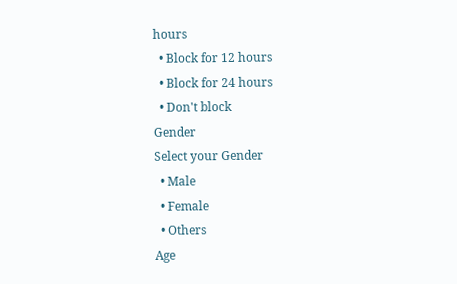hours
  • Block for 12 hours
  • Block for 24 hours
  • Don't block
Gender
Select your Gender
  • Male
  • Female
  • Others
Age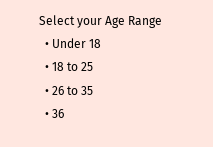Select your Age Range
  • Under 18
  • 18 to 25
  • 26 to 35
  • 36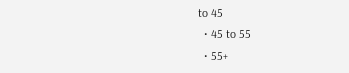to 45
  • 45 to 55
  • 55+